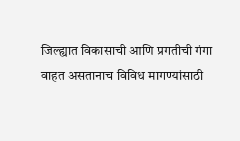जिल्ह्यात विकासाची आणि प्रगतीची गंगा वाहत असतानाच विविध मागण्यांसाठी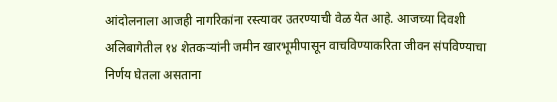आंदोलनाला आजही नागरिकांना रस्त्यावर उतरण्याची वेळ येत आहे. आजच्या दिवशी अलिबागेतील १४ शेतकऱ्यांनी जमीन खारभूमीपासून वाचविण्याकरिता जीवन संपविण्याचा निर्णय घेतला असताना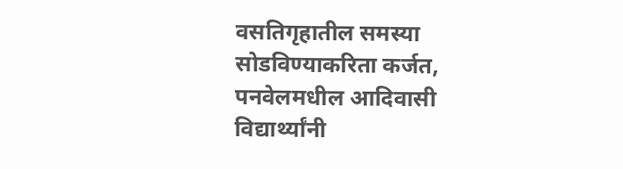वसतिगृहातील समस्या सोडविण्याकरिता कर्जत, पनवेलमधील आदिवासी विद्यार्थ्यांनी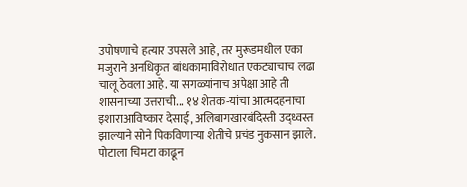उपोषणाचे हत्यार उपसले आहे, तर मुरूडमधील एका मजुराने अनधिकृत बांधकामाविरोधात एकट्याचाच लढा चालू ठेवला आहे. या सगळ्यांनाच अपेक्षा आहे ती शासनाच्या उत्तराची... १४ शेतक-यांचा आत्मदहनाचा इशाराआविष्कार देसाई, अलिबागखारबंदिस्ती उद्ध्वस्त झाल्याने सोने पिकविणाऱ्या शेतीचे प्रचंड नुकसान झाले. पोटाला चिमटा काढून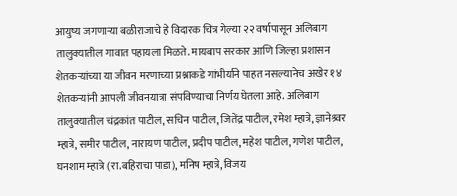आयुष्य जगणाऱ्या बळीराजाचे हे विदारक चित्र गेल्या २२ वर्षापासून अलिबाग तालुक्यातील गावात पहायला मिळते. मायबाप सरकार आणि जिल्हा प्रशासन शेतकऱ्यांच्या या जीवन मरणाच्या प्रश्नाकडे गांभीर्याने पाहत नसल्यानेच अखेर १४ शेतकऱ्यांनी आपली जीवनयात्रा संपविण्याचा निर्णय घेतला आहे. अलिबाग तालुक्यातील चंद्रकांत पाटील, सचिन पाटील, जितेंद्र पाटील, रमेश म्हात्रे, ज्ञानेश्र्वर म्हात्रे, समीर पाटील, नारायण पाटील, प्रदीप पाटील, महेश पाटील, गणेश पाटील, घनशाम म्हात्रे (रा.बहिराचा पाडा), मनिष म्हात्रे, विजय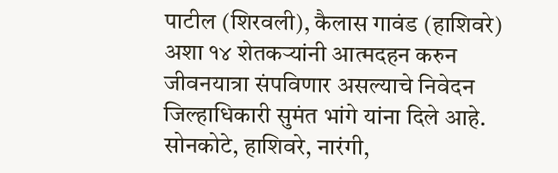पाटील (शिरवली), कैलास गावंड (हाशिवरे) अशा १४ शेतकऱ्यांनी आत्मदहन करुन जीवनयात्रा संपविणार असल्याचे निवेदन जिल्हाधिकारी सुमंत भांगे यांना दिले आहे. सोनकोटे, हाशिवरे, नारंगी,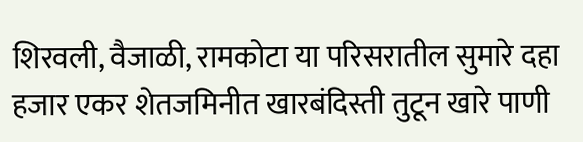शिरवली, वैजाळी, रामकोटा या परिसरातील सुमारे दहा हजार एकर शेतजमिनीत खारबंदिस्ती तुटून खारे पाणी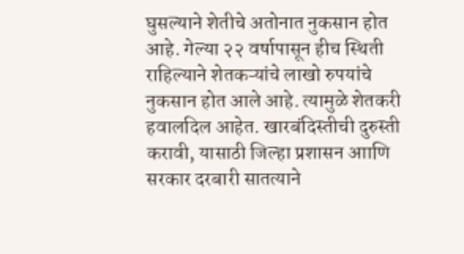घुसल्याने शेतीचे अतोनात नुकसान होत आहे. गेल्या २२ वर्षापासून हीच स्थिती राहिल्याने शेतकऱ्यांचे लाखो रुपयांचे नुकसान होत आले आहे. त्यामुळे शेतकरी हवालदिल आहेत. खारबंदिस्तीची दुरुस्ती करावी, यासाठी जिल्हा प्रशासन आाणि सरकार दरबारी सातत्याने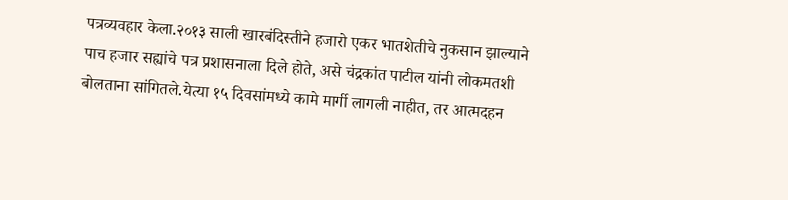पत्रव्यवहार केला.२०१३ साली खारबंदिस्तीने हजारो एकर भातशेतीचे नुकसान झाल्याने पाच हजार सह्यांचे पत्र प्रशासनाला दिले होते, असे चंद्रकांत पाटील यांनी लोकमतशी बोलताना सांगितले.येत्या १५ दिवसांमध्ये कामे मार्गी लागली नाहीत, तर आत्मदहन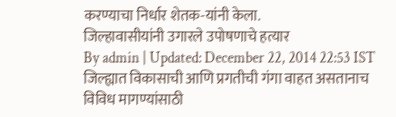करण्याचा निर्धार शेतक-यांनी केला.
जिल्हावासीयांनी उगारले उपोषणाचे हत्यार
By admin | Updated: December 22, 2014 22:53 IST
जिल्ह्यात विकासाची आणि प्रगतीची गंगा वाहत असतानाच विविध मागण्यांसाठी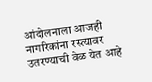आंदोलनाला आजही नागरिकांना रस्त्यावर उतरण्याची वेळ येत आहे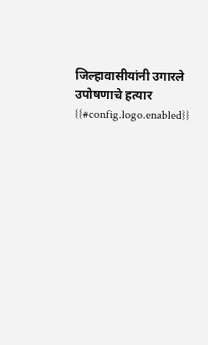जिल्हावासीयांनी उगारले उपोषणाचे हत्यार
{{#config.logo.enabled}}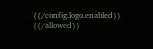{{/config.logo.enabled}}
{{/allowed}}